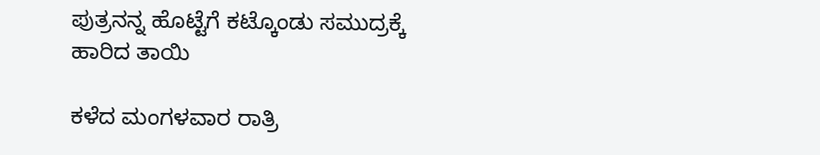ಪುತ್ರನನ್ನ ಹೊಟ್ಟೆಗೆ ಕಟ್ಕೊಂಡು ಸಮುದ್ರಕ್ಕೆ ಹಾರಿದ ತಾಯಿ

ಕಳೆದ ಮಂಗಳವಾರ ರಾತ್ರಿ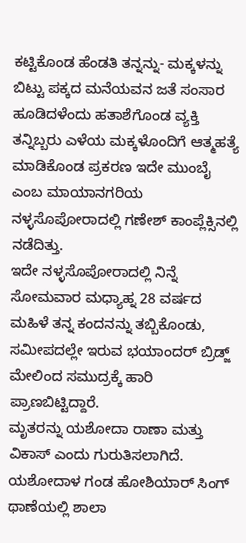ಕಟ್ಟಿಕೊಂಡ ಹೆಂಡತಿ ತನ್ನನ್ನು- ಮಕ್ಕಳನ್ನು ಬಿಟ್ಟು ಪಕ್ಕದ ಮನೆಯವನ ಜತೆ ಸಂಸಾರ ಹೂಡಿದಳೆಂದು ಹತಾಶೆಗೊಂಡ ವ್ಯಕ್ತಿ ತನ್ನಿಬ್ಬರು ಎಳೆಯ ಮಕ್ಕಳೊಂದಿಗೆ ಆತ್ಮಹತ್ಯೆ ಮಾಡಿಕೊಂಡ ಪ್ರಕರಣ ಇದೇ ಮುಂಬೈ ಎಂಬ ಮಾಯಾನಗರಿಯ ನಳ್ಳಸೊಪೋರಾದಲ್ಲಿ ಗಣೇಶ್ ಕಾಂಪ್ಲೆಕ್ಸಿನಲ್ಲಿ ನಡೆದಿತ್ತು.
ಇದೇ ನಳ್ಳಸೊಪೋರಾದಲ್ಲಿ ನಿನ್ನೆ ಸೋಮವಾರ ಮಧ್ಯಾಹ್ನ 28 ವರ್ಷದ ಮಹಿಳೆ ತನ್ನ ಕಂದನನ್ನು ತಬ್ಬಿಕೊಂಡು, ಸಮೀಪದಲ್ಲೇ ಇರುವ ಭಯಾಂದರ್ ಬ್ರಿಡ್ಜ್ ಮೇಲಿಂದ ಸಮುದ್ರಕ್ಕೆ ಹಾರಿ ಪ್ರಾಣಬಿಟ್ಟಿದ್ದಾರೆ.
ಮೃತರನ್ನು ಯಶೋದಾ ರಾಣಾ ಮತ್ತು ವಿಕಾಸ್ ಎಂದು ಗುರುತಿಸಲಾಗಿದೆ. ಯಶೋದಾಳ ಗಂಡ ಹೋಶಿಯಾರ್ ಸಿಂಗ್ ಥಾಣೆಯಲ್ಲಿ ಶಾಲಾ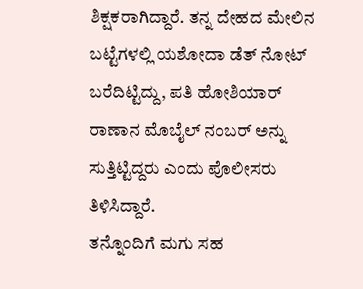ಶಿಕ್ಷಕರಾಗಿದ್ದಾರೆ. ತನ್ನ ದೇಹದ ಮೇಲಿನ ಬಟ್ಟೆಗಳಲ್ಲಿ ಯಶೋದಾ ಡೆತ್ ನೋಟ್ ಬರೆದಿಟ್ಟಿದ್ದು, ಪತಿ ಹೋಶಿಯಾರ್ ರಾಣಾನ ಮೊಬೈಲ್ ನಂಬರ್ ಅನ್ನು ಸುತ್ತಿಟ್ಟಿದ್ದರು ಎಂದು ಪೊಲೀಸರು ತಿಳಿಸಿದ್ದಾರೆ.
ತನ್ನೊಂದಿಗೆ ಮಗು ಸಹ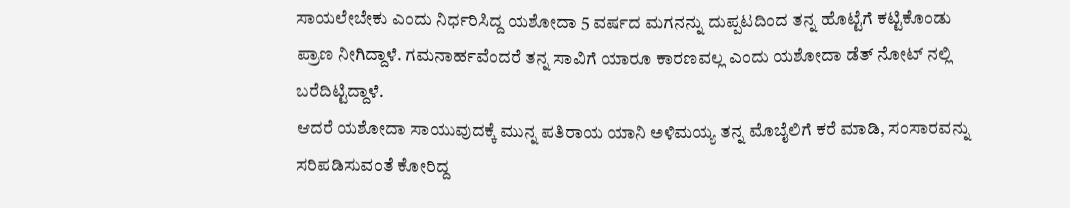ಸಾಯಲೇಬೇಕು ಎಂದು ನಿರ್ಧರಿಸಿದ್ದ ಯಶೋದಾ 5 ವರ್ಷದ ಮಗನನ್ನು ದುಪ್ಪಟದಿಂದ ತನ್ನ ಹೊಟ್ಟೆಗೆ ಕಟ್ಟಿಕೊಂಡು ಪ್ರಾಣ ನೀಗಿದ್ದಾಳೆ. ಗಮನಾರ್ಹವೆಂದರೆ ತನ್ನ ಸಾವಿಗೆ ಯಾರೂ ಕಾರಣವಲ್ಲ ಎಂದು ಯಶೋದಾ ಡೆತ್ ನೋಟ್ ನಲ್ಲಿ ಬರೆದಿಟ್ಟಿದ್ದಾಳೆ.
ಆದರೆ ಯಶೋದಾ ಸಾಯುವುದಕ್ಕೆ ಮುನ್ನ ಪತಿರಾಯ ಯಾನಿ ಅಳಿಮಯ್ಯ ತನ್ನ ಮೊಬೈಲಿಗೆ ಕರೆ ಮಾಡಿ, ಸಂಸಾರವನ್ನು ಸರಿಪಡಿಸುವಂತೆ ಕೋರಿದ್ದ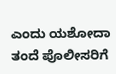ಎಂದು ಯಶೋದಾ ತಂದೆ ಪೊಲೀಸರಿಗೆ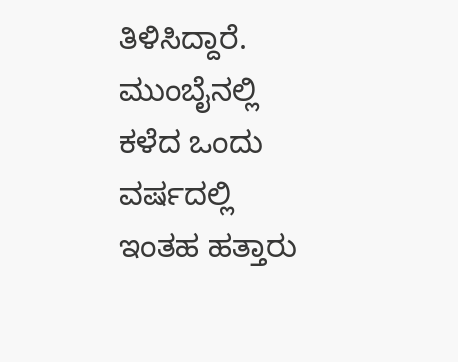ತಿಳಿಸಿದ್ದಾರೆ. ಮುಂಬೈನಲ್ಲಿ ಕಳೆದ ಒಂದು ವರ್ಷದಲ್ಲಿ ಇಂತಹ ಹತ್ತಾರು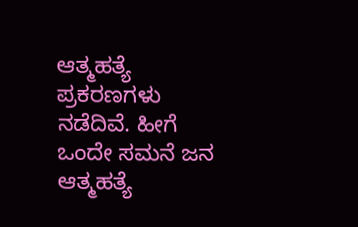ಆತ್ಮಹತ್ಯೆ ಪ್ರಕರಣಗಳು ನಡೆದಿವೆ. ಹೀಗೆ ಒಂದೇ ಸಮನೆ ಜನ ಆತ್ಮಹತ್ಯೆ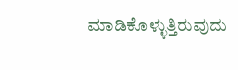ಮಾಡಿಕೊಳ್ಳುತ್ತಿರುವುದು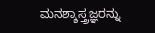ಮನಶ್ಶಾಸ್ತ್ರಜ್ಞರನ್ನು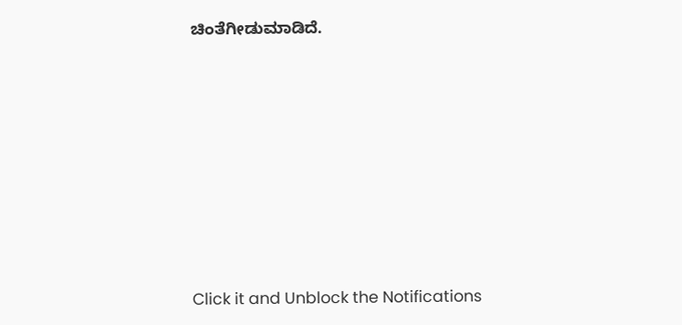ಚಿಂತೆಗೀಡುಮಾಡಿದೆ.












Click it and Unblock the Notifications